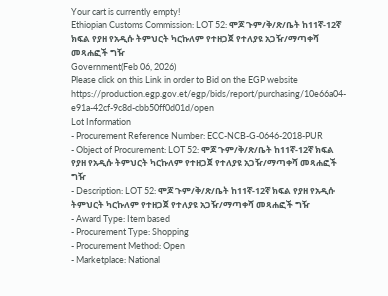Your cart is currently empty!
Ethiopian Customs Commission: LOT 52: ሞጆ ጉም/ቅ/ጽ/ቤት ከ11ኛ-12ኛ ክፍል የያዘ የአዲሱ ትምህርት ካርኩለም የተዘጋጀ የተለያዩ አጋዥ/ማጣቀሻ መጻሐፎች ግዥ
Government(Feb 06, 2026)
Please click on this Link in order to Bid on the EGP website
https://production.egp.gov.et/egp/bids/report/purchasing/10e66a04-e91a-42cf-9c8d-cbb50ff0d01d/open
Lot Information
- Procurement Reference Number: ECC-NCB-G-0646-2018-PUR
- Object of Procurement: LOT 52: ሞጆ ጉም/ቅ/ጽ/ቤት ከ11ኛ-12ኛ ክፍል የያዘ የአዲሱ ትምህርት ካርኩለም የተዘጋጀ የተለያዩ አጋዥ/ማጣቀሻ መጻሐፎች ግዥ
- Description: LOT 52: ሞጆ ጉም/ቅ/ጽ/ቤት ከ11ኛ-12ኛ ክፍል የያዘ የአዲሱ ትምህርት ካርኩለም የተዘጋጀ የተለያዩ አጋዥ/ማጣቀሻ መጻሐፎች ግዥ
- Award Type: Item based
- Procurement Type: Shopping
- Procurement Method: Open
- Marketplace: National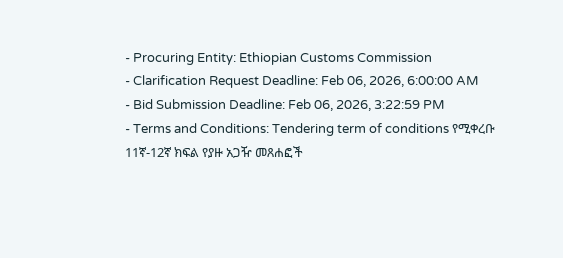- Procuring Entity: Ethiopian Customs Commission
- Clarification Request Deadline: Feb 06, 2026, 6:00:00 AM
- Bid Submission Deadline: Feb 06, 2026, 3:22:59 PM
- Terms and Conditions: Tendering term of conditions የሚቀረቡ 11ኛ-12ኛ ክፍል የያዙ አጋዥ መጸሐፎች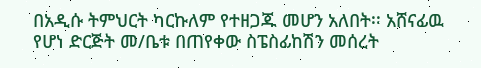በአዲሱ ትምህርት ካርኩለም የተዘጋጁ መሆን አለበት፡፡ አሸናፊዉ የሆነ ድርጅት መ/ቤቱ በጠየቀው ስፔስፊከሽን መሰረት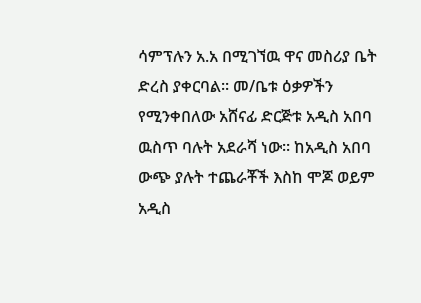ሳምፕሉን አ.አ በሚገኘዉ ዋና መስሪያ ቤት ድረስ ያቀርባል፡፡ መ/ቤቱ ዕቃዎችን የሚንቀበለው አሸናፊ ድርጅቱ አዲስ አበባ ዉስጥ ባሉት አደራሻ ነው፡፡ ከአዲስ አበባ ውጭ ያሉት ተጨራቾች እስከ ሞጆ ወይም አዲስ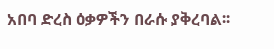አበባ ድረስ ዕቃዎችን በራሱ ያቅረባል፡፡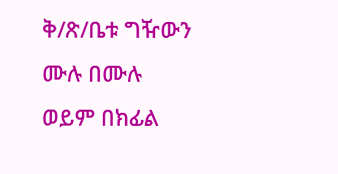ቅ/ጽ/ቤቱ ግዥውን ሙሉ በሙሉ ወይም በክፊል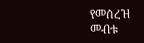የመሰረዝ መብቱ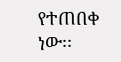የተጠበቀ ነው፡፡